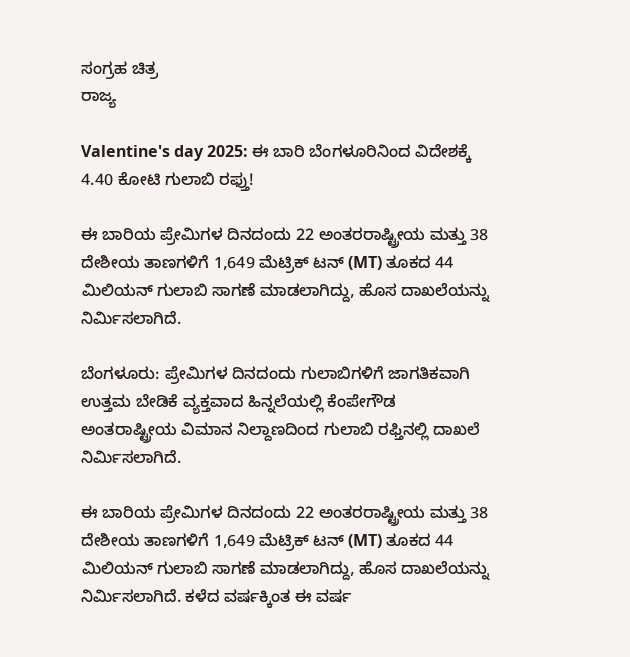ಸಂಗ್ರಹ ಚಿತ್ರ
ರಾಜ್ಯ

Valentine's day 2025: ಈ ಬಾರಿ ಬೆಂಗಳೂರಿನಿಂದ ವಿದೇಶಕ್ಕೆ 4.40 ಕೋಟಿ ಗುಲಾಬಿ ರಫ್ತು!

ಈ ಬಾರಿಯ ಪ್ರೇಮಿಗಳ ದಿನದಂದು 22 ಅಂತರರಾಷ್ಟ್ರೀಯ ಮತ್ತು 38 ದೇಶೀಯ ತಾಣಗಳಿಗೆ 1,649 ಮೆಟ್ರಿಕ್ ಟನ್ (MT) ತೂಕದ 44 ಮಿಲಿಯನ್ ಗುಲಾಬಿ ಸಾಗಣೆ ಮಾಡಲಾಗಿದ್ದು, ಹೊಸ ದಾಖಲೆಯನ್ನು ನಿರ್ಮಿಸಲಾಗಿದೆ.

ಬೆಂಗಳೂರು: ಪ್ರೇಮಿಗಳ ದಿನದಂದು ಗುಲಾಬಿಗಳಿಗೆ ಜಾಗತಿಕವಾಗಿ ಉತ್ತಮ ಬೇಡಿಕೆ ವ್ಯಕ್ತವಾದ ಹಿನ್ನಲೆಯಲ್ಲಿ ಕೆಂಪೇಗೌಡ ಅಂತರಾಷ್ಟ್ರೀಯ ವಿಮಾನ ನಿಲ್ದಾಣದಿಂದ ಗುಲಾಬಿ ರಫ್ತಿನಲ್ಲಿ ದಾಖಲೆ ನಿರ್ಮಿಸಲಾಗಿದೆ.

ಈ ಬಾರಿಯ ಪ್ರೇಮಿಗಳ ದಿನದಂದು 22 ಅಂತರರಾಷ್ಟ್ರೀಯ ಮತ್ತು 38 ದೇಶೀಯ ತಾಣಗಳಿಗೆ 1,649 ಮೆಟ್ರಿಕ್ ಟನ್ (MT) ತೂಕದ 44 ಮಿಲಿಯನ್ ಗುಲಾಬಿ ಸಾಗಣೆ ಮಾಡಲಾಗಿದ್ದು, ಹೊಸ ದಾಖಲೆಯನ್ನು ನಿರ್ಮಿಸಲಾಗಿದೆ. ಕಳೆದ ವರ್ಷಕ್ಕಿಂತ ಈ ವರ್ಷ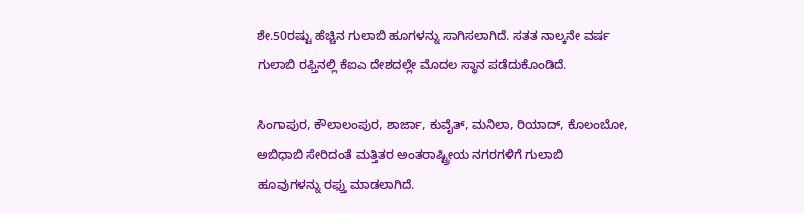ಶೇ.50ರಷ್ಟು ಹೆಚ್ಚಿನ ಗುಲಾಬಿ ಹೂಗಳನ್ನು ಸಾಗಿಸಲಾಗಿದೆ. ಸತತ ನಾಲ್ಕನೇ ವರ್ಷ ಗುಲಾಬಿ ರಫ್ತಿನಲ್ಲಿ ಕೆಐಎ ದೇಶದಲ್ಲೇ ಮೊದಲ ಸ್ಥಾನ ಪಡೆದುಕೊಂಡಿದೆ.

ಸಿಂಗಾಪುರ, ಕೌಲಾಲಂಪುರ, ಶಾರ್ಜಾ, ಕುವೈತ್, ಮನಿಲಾ, ರಿಯಾದ್, ಕೊಲಂಬೋ, ಅಬಿಧಾಬಿ ಸೇರಿದಂತೆ ಮತ್ತಿತರ ಅಂತರಾಷ್ಟ್ರೀಯ ನಗರಗಳಿಗೆ ಗುಲಾಬಿ ಹೂವುಗಳನ್ನು ರಫ್ತು ಮಾಡಲಾಗಿದೆ.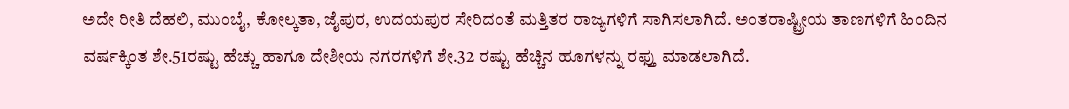ಅದೇ ರೀತಿ ದೆಹಲಿ, ಮುಂಬೈ, ಕೋಲ್ಕತಾ, ಜೈಪುರ, ಉದಯಪುರ ಸೇರಿದಂತೆ ಮತ್ತಿತರ ರಾಜ್ಯಗಳಿಗೆ ಸಾಗಿಸಲಾಗಿದೆ. ಅಂತರಾಷ್ಟ್ರೀಯ ತಾಣಗಳಿಗೆ ಹಿಂದಿನ ವರ್ಷಕ್ಕಿಂತ ಶೇ.51ರಷ್ಟು ಹೆಚ್ಚು ಹಾಗೂ ದೇಶೀಯ ನಗರಗಳಿಗೆ ಶೇ.32 ರಷ್ಟು ಹೆಚ್ಚಿನ ಹೂಗಳನ್ನು ರಫ್ತು ಮಾಡಲಾಗಿದೆ.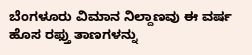ಬೆಂಗಳೂರು ವಿಮಾನ ನಿಲ್ದಾಣವು ಈ ವರ್ಷ ಹೊಸ ರಫ್ತು ತಾಣಗಳನ್ನು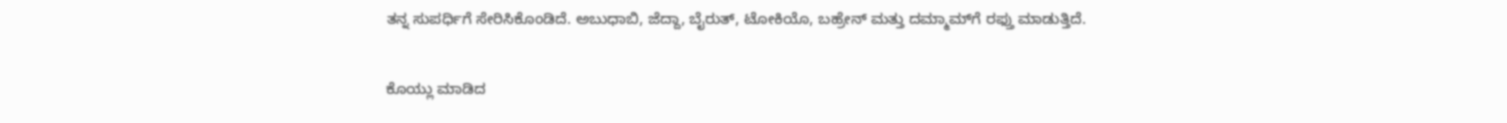ತನ್ನ ಸುಪರ್ಧಿಗೆ ಸೇರಿಸಿಕೊಂಡಿದೆ. ಅಬುಧಾಬಿ, ಜೆದ್ದಾ, ಬೈರುತ್, ಟೋಕಿಯೊ, ಬಹ್ರೇನ್ ಮತ್ತು ದಮ್ಮಾಮ್‌ಗೆ ರಫ್ತು ಮಾಡುತ್ತಿದೆ.

ಕೊಯ್ಲು ಮಾಡಿದ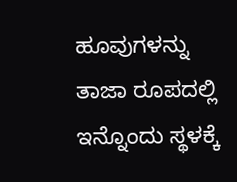ಹೂವುಗಳನ್ನು ತಾಜಾ ರೂಪದಲ್ಲಿ ಇನ್ನೊಂದು ಸ್ಥಳಕ್ಕೆ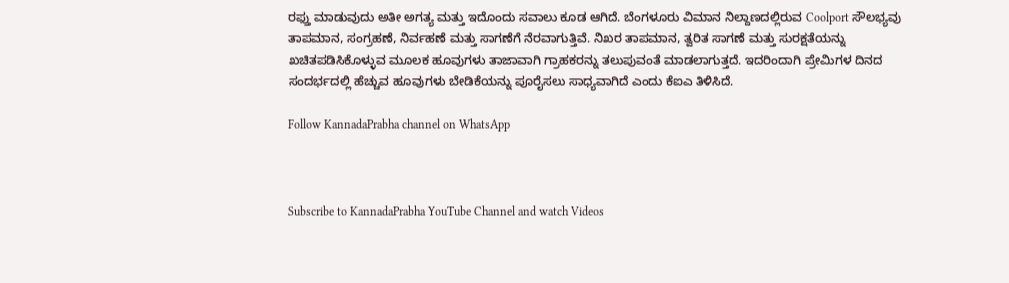ರಫ್ತು ಮಾಡುವುದು ಅತೀ ಅಗತ್ಯ ಮತ್ತು ಇದೊಂದು ಸವಾಲು ಕೂಡ ಆಗಿದೆ. ಬೆಂಗಳೂರು ವಿಮಾನ ನಿಲ್ದಾಣದಲ್ಲಿರುವ Coolport ಸೌಲಭ್ಯವು ತಾಪಮಾನ, ಸಂಗ್ರಹಣೆ, ನಿರ್ವಹಣೆ ಮತ್ತು ಸಾಗಣೆಗೆ ನೆರವಾಗುತ್ತಿವೆ. ನಿಖರ ತಾಪಮಾನ, ತ್ವರಿತ ಸಾಗಣೆ ಮತ್ತು ಸುರಕ್ಷತೆಯನ್ನು ಖಚಿತಪಡಿಸಿಕೊಳ್ಳುವ ಮೂಲಕ ಹೂವುಗಳು ತಾಜಾವಾಗಿ ಗ್ರಾಹಕರನ್ನು ತಲುಪುವಂತೆ ಮಾಡಲಾಗುತ್ತದೆ. ಇದರಿಂದಾಗಿ ಪ್ರೇಮಿಗಳ ದಿನದ ಸಂದರ್ಭದಲ್ಲಿ ಹೆಚ್ಚುವ ಹೂವುಗಳು ಬೇಡಿಕೆಯನ್ನು ಪೂರೈಸಲು ಸಾಧ್ಯವಾಗಿದೆ ಎಂದು ಕೆಐಎ ತಿಳಿಸಿದೆ.

Follow KannadaPrabha channel on WhatsApp



Subscribe to KannadaPrabha YouTube Channel and watch Videos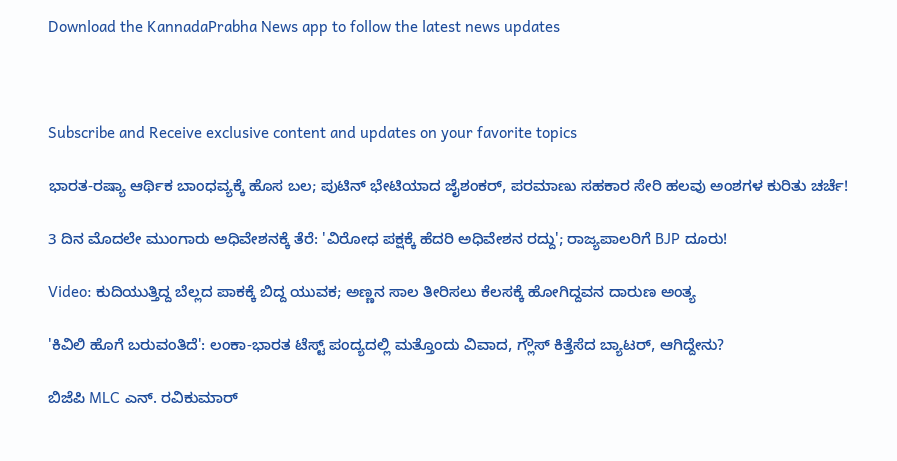Download the KannadaPrabha News app to follow the latest news updates



Subscribe and Receive exclusive content and updates on your favorite topics

ಭಾರತ-ರಷ್ಯಾ ಆರ್ಥಿಕ ಬಾಂಧವ್ಯಕ್ಕೆ ಹೊಸ ಬಲ; ಪುಟಿನ್ ಭೇಟಿಯಾದ ಜೈಶಂಕರ್, ಪರಮಾಣು ಸಹಕಾರ ಸೇರಿ ಹಲವು ಅಂಶಗಳ ಕುರಿತು ಚರ್ಚೆ!

3 ದಿನ ಮೊದಲೇ ಮುಂಗಾರು ಅಧಿವೇಶನಕ್ಕೆ ತೆರೆ: 'ವಿರೋಧ ಪಕ್ಷಕ್ಕೆ ಹೆದರಿ ಅಧಿವೇಶನ ರದ್ದು'; ರಾಜ್ಯಪಾಲರಿಗೆ BJP ದೂರು!

Video: ಕುದಿಯುತ್ತಿದ್ದ ಬೆಲ್ಲದ ಪಾಕಕ್ಕೆ ಬಿದ್ದ ಯುವಕ; ಅಣ್ಣನ ಸಾಲ ತೀರಿಸಲು ಕೆಲಸಕ್ಕೆ ಹೋಗಿದ್ದವನ ದಾರುಣ ಅಂತ್ಯ

'ಕಿವಿಲಿ ಹೊಗೆ ಬರುವಂತಿದೆ': ಲಂಕಾ-ಭಾರತ ಟೆಸ್ಟ್ ಪಂದ್ಯದಲ್ಲಿ ಮತ್ತೊಂದು ವಿವಾದ, ಗ್ಲೌಸ್ ಕಿತ್ತೆಸೆದ ಬ್ಯಾಟರ್, ಆಗಿದ್ದೇನು?

ಬಿಜೆಪಿ MLC ಎನ್. ರವಿಕುಮಾರ್‌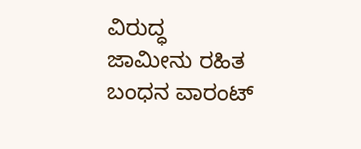ವಿರುದ್ಧ ಜಾಮೀನು ರಹಿತ ಬಂಧನ ವಾರಂಟ್